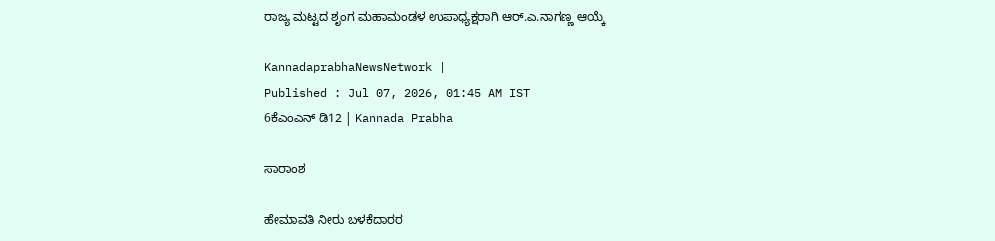ರಾಜ್ಯ ಮಟ್ಟದ ಶೃಂಗ ಮಹಾಮಂಡಳ ಉಪಾಧ್ಯಕ್ಷರಾಗಿ ಆರ್.ಎ.ನಾಗಣ್ಣ ಆಯ್ಕೆ

KannadaprabhaNewsNetwork |
Published : Jul 07, 2026, 01:45 AM IST
6ಕೆಎಂಎನ್ ಡಿ12 | Kannada Prabha

ಸಾರಾಂಶ

ಹೇಮಾವತಿ ನೀರು ಬಳಕೆದಾರರ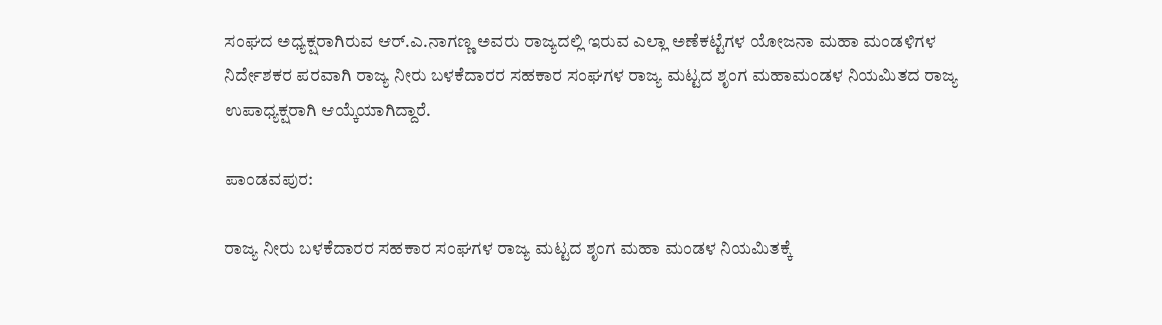ಸಂಘದ ಅಧ್ಯಕ್ಷರಾಗಿರುವ ಆರ್.ಎ.ನಾಗಣ್ಣ ಅವರು ರಾಜ್ಯದಲ್ಲಿ ಇರುವ ಎಲ್ಲಾ ಅಣೆಕಟ್ಟೆಗಳ ಯೋಜನಾ ಮಹಾ ಮಂಡಳಿಗಳ ನಿರ್ದೇಶಕರ ಪರವಾಗಿ ರಾಜ್ಯ ನೀರು ಬಳಕೆದಾರರ ಸಹಕಾರ ಸಂಘಗಳ ರಾಜ್ಯ ಮಟ್ಟದ ಶೃಂಗ ಮಹಾಮಂಡಳ ನಿಯಮಿತದ ರಾಜ್ಯ ಉಪಾಧ್ಯಕ್ಷರಾಗಿ ಆಯ್ಕೆಯಾಗಿದ್ದಾರೆ.

ಪಾಂಡವಪುರ:

ರಾಜ್ಯ ನೀರು ಬಳಕೆದಾರರ ಸಹಕಾರ ಸಂಘಗಳ ರಾಜ್ಯ ಮಟ್ಟದ ಶೃಂಗ ಮಹಾ ಮಂಡಳ ನಿಯಮಿತಕ್ಕೆ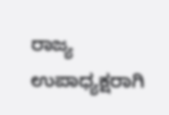ರಾಜ್ಯ ಉಪಾಧ್ಯಕ್ಷರಾಗಿ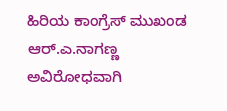ಹಿರಿಯ ಕಾಂಗ್ರೆಸ್ ಮುಖಂಡ ಆರ್.ಎ.ನಾಗಣ್ಣ ಅವಿರೋಧವಾಗಿ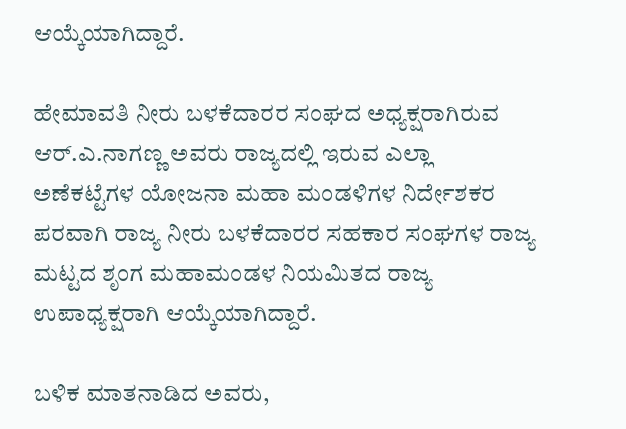ಆಯ್ಕೆಯಾಗಿದ್ದಾರೆ.

ಹೇಮಾವತಿ ನೀರು ಬಳಕೆದಾರರ ಸಂಘದ ಅಧ್ಯಕ್ಷರಾಗಿರುವ ಆರ್.ಎ.ನಾಗಣ್ಣ ಅವರು ರಾಜ್ಯದಲ್ಲಿ ಇರುವ ಎಲ್ಲಾ ಅಣೆಕಟ್ಟೆಗಳ ಯೋಜನಾ ಮಹಾ ಮಂಡಳಿಗಳ ನಿರ್ದೇಶಕರ ಪರವಾಗಿ ರಾಜ್ಯ ನೀರು ಬಳಕೆದಾರರ ಸಹಕಾರ ಸಂಘಗಳ ರಾಜ್ಯ ಮಟ್ಟದ ಶೃಂಗ ಮಹಾಮಂಡಳ ನಿಯಮಿತದ ರಾಜ್ಯ ಉಪಾಧ್ಯಕ್ಷರಾಗಿ ಆಯ್ಕೆಯಾಗಿದ್ದಾರೆ.

ಬಳಿಕ ಮಾತನಾಡಿದ ಅವರು,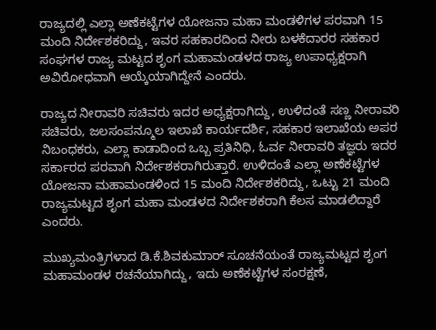ರಾಜ್ಯದಲ್ಲಿ ಎಲ್ಲಾ ಅಣೆಕಟ್ಟೆಗಳ ಯೋಜನಾ ಮಹಾ ಮಂಡಳಿಗಳ ಪರವಾಗಿ 15 ಮಂದಿ ನಿರ್ದೇಶಕರಿದ್ದು, ಇವರ ಸಹಕಾರದಿಂದ ನೀರು ಬಳಕೆದಾರರ ಸಹಕಾರ ಸಂಘಗಳ ರಾಜ್ಯ ಮಟ್ಟದ ಶೃಂಗ ಮಹಾಮಂಡಳದ ರಾಜ್ಯ ಉಪಾಧ್ಯಕ್ಷರಾಗಿ ಅವಿರೋಧವಾಗಿ ಆಯ್ಕೆಯಾಗಿದ್ದೇನೆ ಎಂದರು.

ರಾಜ್ಯದ ನೀರಾವರಿ ಸಚಿವರು ಇದರ ಅಧ್ಯಕ್ಷರಾಗಿದ್ದು, ಉಳಿದಂತೆ ಸಣ್ಣ ನೀರಾವರಿ ಸಚಿವರು, ಜಲಸಂಪನ್ಮೂಲ ಇಲಾಖೆ ಕಾರ್ಯದರ್ಶಿ, ಸಹಕಾರ ಇಲಾಖೆಯ ಅಪರ ನಿಬಂಧಕರು, ಎಲ್ಲಾ ಕಾಡಾದಿಂದ ಒಬ್ಬ ಪ್ರತಿನಿಧಿ, ಓರ್ವ ನೀರಾವರಿ ತಜ್ಞರು ಇದರ ಸರ್ಕಾರದ ಪರವಾಗಿ ನಿರ್ದೇಶಕರಾಗಿರುತ್ತಾರೆ. ಉಳಿದಂತೆ ಎಲ್ಲಾ ಅಣೆಕಟ್ಟೆಗಳ ಯೋಜನಾ ಮಹಾಮಂಡಳಿಂದ 15 ಮಂದಿ ನಿರ್ದೇಶಕರಿದ್ದು, ಒಟ್ಟು 21 ಮಂದಿ ರಾಜ್ಯಮಟ್ಟದ ಶೃಂಗ ಮಹಾ ಮಂಡಳದ ನಿರ್ದೇಶಕರಾಗಿ ಕೆಲಸ ಮಾಡಲಿದ್ದಾರೆ ಎಂದರು.

ಮುಖ್ಯಮಂತ್ರಿಗಳಾದ ಡಿ.ಕೆ.ಶಿವಕುಮಾರ್ ಸೂಚನೆಯಂತೆ ರಾಜ್ಯಮಟ್ಟದ ಶೃಂಗ ಮಹಾಮಂಡಳ ರಚನೆಯಾಗಿದ್ದು, ಇದು ಅಣೆಕಟ್ಟೆಗಳ ಸಂರಕ್ಷಣೆ,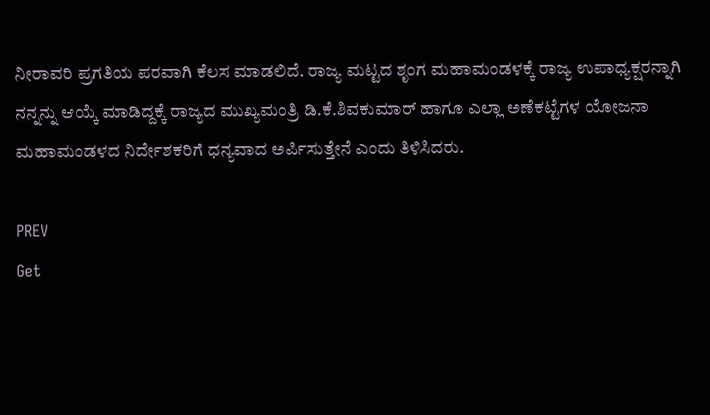ನೀರಾವರಿ ಪ್ರಗತಿಯ ಪರವಾಗಿ ಕೆಲಸ ಮಾಡಲಿದೆ. ರಾಜ್ಯ ಮಟ್ಟದ ಶೃಂಗ ಮಹಾಮಂಡಳಕ್ಕೆ ರಾಜ್ಯ ಉಪಾಧ್ಯಕ್ಷರನ್ನಾಗಿ ನನ್ನನ್ನು ಆಯ್ಕೆ ಮಾಡಿದ್ದಕ್ಕೆ ರಾಜ್ಯದ ಮುಖ್ಯಮಂತ್ರಿ ಡಿ.ಕೆ.ಶಿವಕುಮಾರ್ ಹಾಗೂ ಎಲ್ಲಾ ಅಣೆಕಟ್ಟೆಗಳ ಯೋಜನಾ ಮಹಾಮಂಡಳದ ನಿರ್ದೇಶಕರಿಗೆ ಧನ್ಯವಾದ ಅರ್ಪಿಸುತ್ತೇನೆ ಎಂದು ತಿಳಿಸಿದರು.

PREV
Get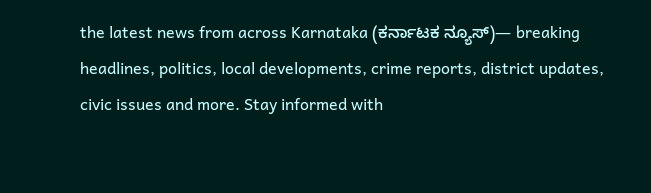the latest news from across Karnataka (ಕರ್ನಾಟಕ ನ್ಯೂಸ್)— breaking headlines, politics, local developments, crime reports, district updates, civic issues and more. Stay informed with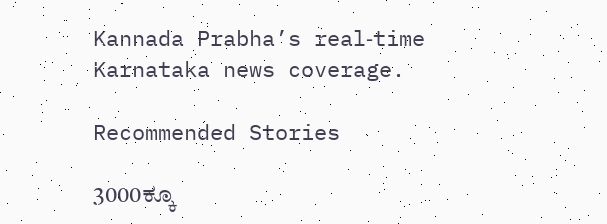Kannada Prabha’s real‑time Karnataka news coverage.

Recommended Stories

3000ಕ್ಕೂ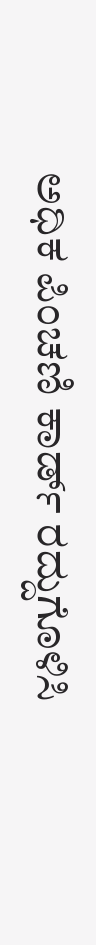ಅಧಿಕ ಪಿಂಚಣಿ ಕಾರ್ಡ್ ರದ್ದುಗೊಳಿಸಿ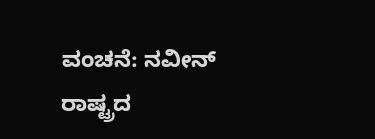ವಂಚನೆ: ನವೀನ್
ರಾಷ್ಟ್ರದ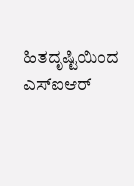ಹಿತದೃಷ್ಟಿಯಿಂದ ಎಸ್‌ಐಆರ್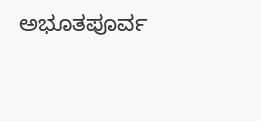ಅಭೂತಪೂರ್ವ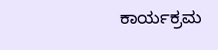ಕಾರ್ಯಕ್ರಮ